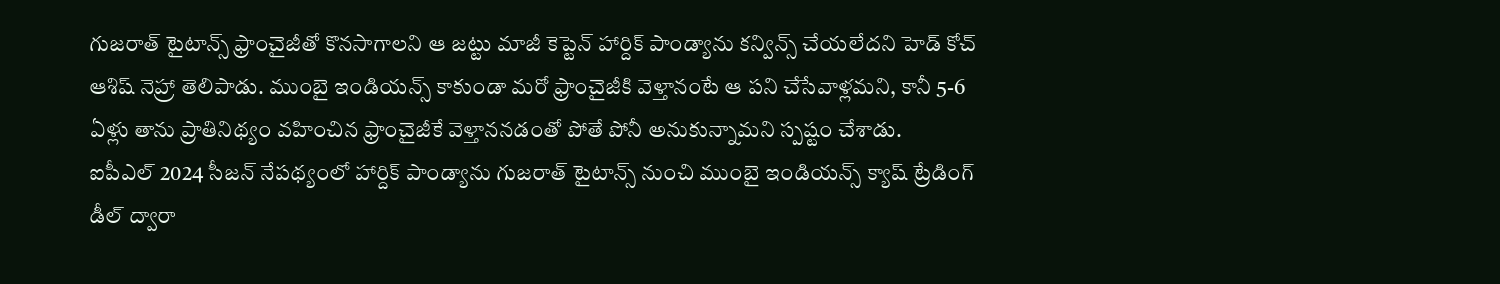గుజరాత్ టైటాన్స్ ఫ్రాంచైజీతో కొనసాగాలని ఆ జట్టు మాజీ కెప్టెన్ హార్దిక్ పాండ్యాను కన్విన్స్ చేయలేదని హెడ్ కోచ్ ఆశిష్ నెహ్రా తెలిపాడు. ముంబై ఇండియన్స్ కాకుండా మరో ఫ్రాంచైజీకి వెళ్తానంటే ఆ పని చేసేవాళ్లమని, కానీ 5-6 ఏళ్లు తాను ప్రాతినిథ్యం వహించిన ఫ్రాంచైజీకే వెళ్తాననడంతో పోతే పోనీ అనుకున్నామని స్పష్టం చేశాడు.
ఐపీఎల్ 2024 సీజన్ నేపథ్యంలో హార్దిక్ పాండ్యాను గుజరాత్ టైటాన్స్ నుంచి ముంబై ఇండియన్స్ క్యాష్ ట్రేడింగ్ డీల్ ద్వారా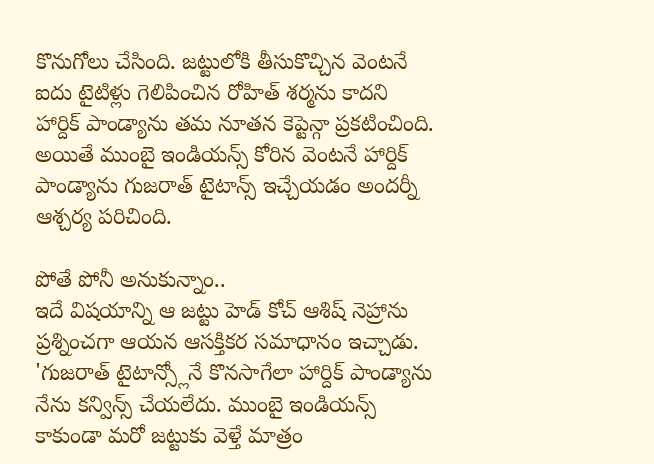కొనుగోలు చేసింది. జట్టులోకి తీసుకొచ్చిన వెంటనే ఐదు టైటిళ్లు గెలిపించిన రోహిత్ శర్మను కాదని హార్దిక్ పాండ్యాను తమ నూతన కెప్టెన్గా ప్రకటించింది. అయితే ముంబై ఇండియన్స్ కోరిన వెంటనే హార్దిక్ పాండ్యాను గుజరాత్ టైటాన్స్ ఇచ్చేయడం అందర్నీ ఆశ్చర్య పరిచింది.

పోతే పోనీ అనుకున్నాం..
ఇదే విషయాన్ని ఆ జట్టు హెడ్ కోచ్ ఆశిష్ నెహ్రాను ప్రశ్నించగా ఆయన ఆసక్తికర సమాధానం ఇచ్చాడు. 'గుజరాత్ టైటాన్స్లోనే కొనసాగేలా హార్దిక్ పాండ్యాను నేను కన్విన్స్ చేయలేదు. ముంబై ఇండియన్స్ కాకుండా మరో జట్టుకు వెళ్తే మాత్రం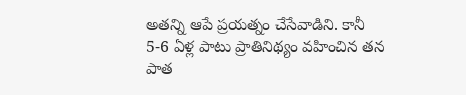అతన్ని ఆపే ప్రయత్నం చేసేవాడిని. కానీ 5-6 ఏళ్ల పాటు ప్రాతినిథ్యం వహించిన తన పాత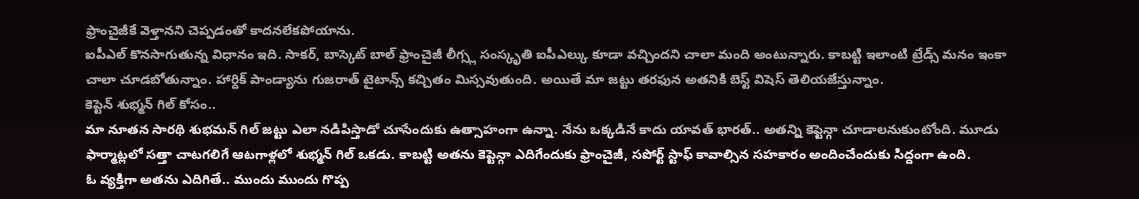ఫ్రాంచైజీకే వెళ్తానని చెప్పడంతో కాదనలేకపోయాను.
ఐపీఎల్ కొనసాగుతున్న విధానం ఇది. సాకర్, బాస్కెట్ బాల్ ఫ్రాంచైజీ లీగ్స్ల సంస్కృతి ఐపీఎల్కు కూడా వచ్చిందని చాలా మంది అంటున్నారు. కాబట్టి ఇలాంటి ట్రేడ్స్ మనం ఇంకా చాలా చూడబోతున్నాం. హార్దిక్ పాండ్యాను గుజరాత్ టైటాన్స్ కచ్చితం మిస్సవుతుంది. అయితే మా జట్టు తరఫున అతనికి బెస్ట్ విషెస్ తెలియజేస్తున్నాం.
కెప్టెన్ శుభ్మన్ గిల్ కోసం..
మా నూతన సారథి శుభమన్ గిల్ జట్టు ఎలా నడిపిస్తాడో చూసేందుకు ఉత్సాహంగా ఉన్నా. నేను ఒక్కడినే కాదు యావత్ భారత్.. అతన్ని కెప్టెన్గా చూడాలనుకుంటోంది. మూడు ఫార్మాట్లలో సత్తా చాటగలిగే ఆటగాళ్లలో శుభ్మన్ గిల్ ఒకడు. కాబట్టి అతను కెప్టెన్గా ఎదిగేందుకు ఫ్రాంచైజీ, సపోర్ట్ స్టాఫ్ కావాల్సిన సహకారం అందించేందుకు సిద్దంగా ఉంది.
ఓ వ్యక్తిగా అతను ఎదిగితే.. ముందు ముందు గొప్ప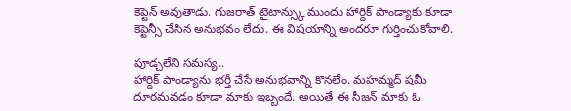కెప్టెన్ అవుతాడు. గుజరాత్ టైటాన్స్కు ముందు హార్దిక్ పాండ్యాకు కూడా కెప్టెన్సీ చేసిన అనుభవం లేదు. ఈ విషయాన్ని అందరూ గుర్తించుకోవాలి.

పూడ్చలేని సమస్య..
హార్దిక్ పాండ్యాను భర్తీ చేసే అనుభవాన్ని కొనలేం. మహమ్మద్ షమీ దూరమవడం కూడా మాకు ఇబ్బందే. అయితే ఈ సీజన్ మాకు ఓ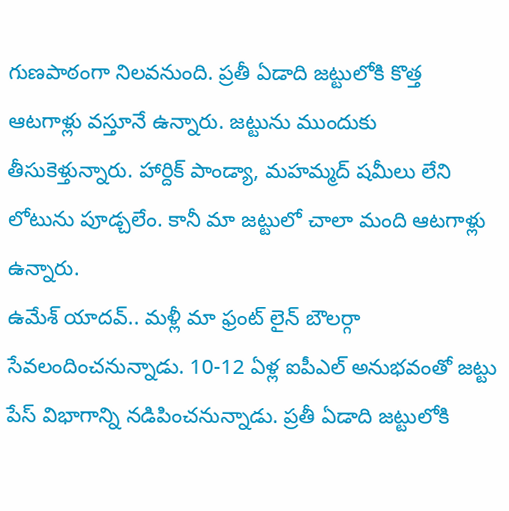గుణపాఠంగా నిలవనుంది. ప్రతీ ఏడాది జట్టులోకి కొత్త ఆటగాళ్లు వస్తూనే ఉన్నారు. జట్టును ముందుకు తీసుకెళ్తున్నారు. హార్దిక్ పాండ్యా, మహమ్మద్ షమీలు లేని లోటును పూడ్చలేం. కానీ మా జట్టులో చాలా మంది ఆటగాళ్లు ఉన్నారు.
ఉమేశ్ యాదవ్.. మళ్లీ మా ఫ్రంట్ లైన్ బౌలర్గా సేవలందించనున్నాడు. 10-12 ఏళ్ల ఐపీఎల్ అనుభవంతో జట్టు పేస్ విభాగాన్ని నడిపించనున్నాడు. ప్రతీ ఏడాది జట్టులోకి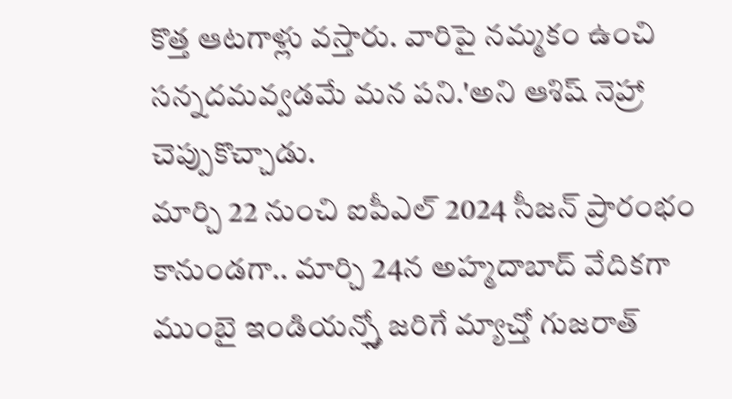కొత్త ఆటగాళ్లు వస్తారు. వారిపై నమ్మకం ఉంచి సన్నదమవ్వడమే మన పని.'అని ఆశిష్ నెహ్రా చెప్పుకొచ్చాడు.
మార్చి 22 నుంచి ఐపీఎల్ 2024 సీజన్ ప్రారంభం కానుండగా.. మార్చి 24న అహ్మదాబాద్ వేదికగా ముంబై ఇండియన్స్తో జరిగే మ్యాచ్తో గుజరాత్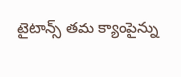టైటాన్స్ తమ క్యాంపైన్ను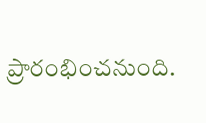ప్రారంభించనుంది.